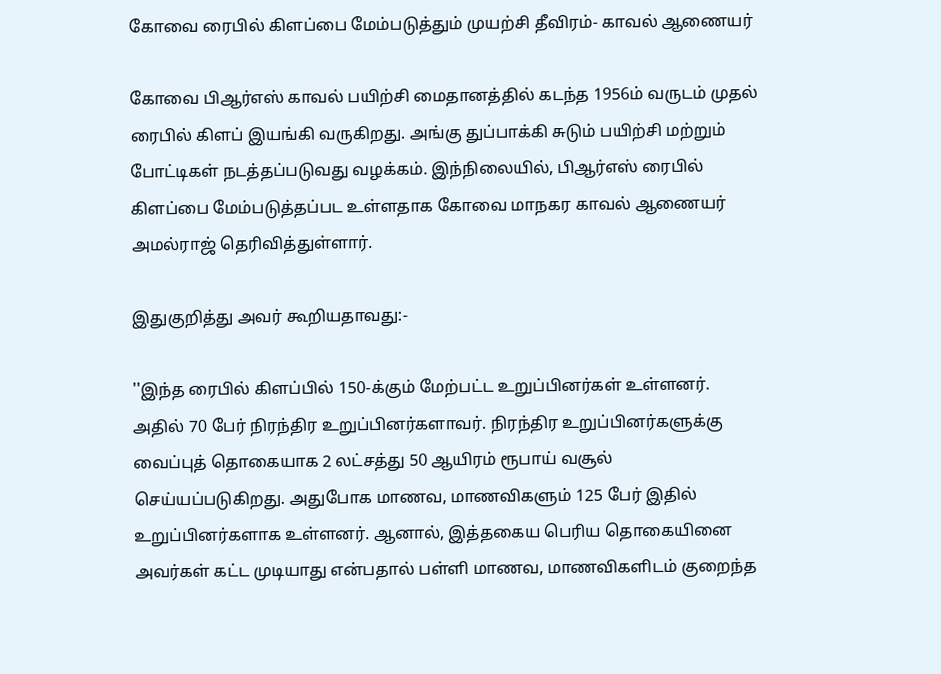கோவை ரைபில் கிளப்பை மேம்படுத்தும் முயற்சி தீவிரம்- காவல் ஆணையர்

கோவை பிஆர்எஸ் காவல் பயிற்சி மைதானத்தில் கடந்த 1956ம் வருடம் முதல் ரைபில் கிளப் இயங்கி வருகிறது. அங்கு துப்பாக்கி சுடும் பயிற்சி மற்றும் போட்டிகள் நடத்தப்படுவது வழக்கம். இந்நிலையில், பிஆர்எஸ் ரைபில் கிளப்பை மேம்படுத்தப்பட உள்ளதாக கோவை மாநகர காவல் ஆணையர் அமல்ராஜ் தெரிவித்துள்ளார்.

இதுகுறித்து அவர் கூறியதாவது:-

''இந்த ரைபில் கிளப்பில் 150-க்கும் மேற்பட்ட உறுப்பினர்கள் உள்ளனர். அதில் 70 பேர் நிரந்திர உறுப்பினர்களாவர். நிரந்திர உறுப்பினர்களுக்கு வைப்புத் தொகையாக 2 லட்சத்து 50 ஆயிரம் ரூபாய் வசூல் செய்யப்படுகிறது. அதுபோக மாணவ, மாணவிகளும் 125 பேர் இதில் உறுப்பினர்களாக உள்ளனர். ஆனால், இத்தகைய பெரிய தொகையினை அவர்கள் கட்ட முடியாது என்பதால் பள்ளி மாணவ, மாணவிகளிடம் குறைந்த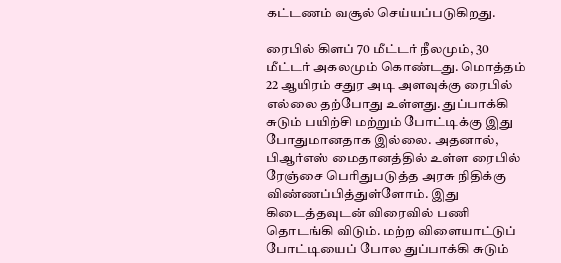கட்டணம் வசூல் செய்யப்படுகிறது.

ரைபில் கிளப் 70 மீட்டர் நீலமும், 30 மீட்டர் அகலமும் கொண்டது. மொத்தம் 22 ஆயிரம் சதுர அடி அளவுக்கு ரைபில் எல்லை தற்போது உள்ளது. துப்பாக்கி சுடும் பயிற்சி மற்றும் போட்டிக்கு இது போதுமானதாக இல்லை. அதனால், பிஆர்எஸ் மைதானத்தில் உள்ள ரைபில் ரேஞ்சை பெரிதுபடுத்த அரசு நிதிக்கு விண்ணப்பித்துள்ளோம். இது கிடைத்தவுடன் விரைவில் பணி தொடங்கி விடும். மற்ற விளையாட்டுப் போட்டியைப் போல துப்பாக்கி சுடும்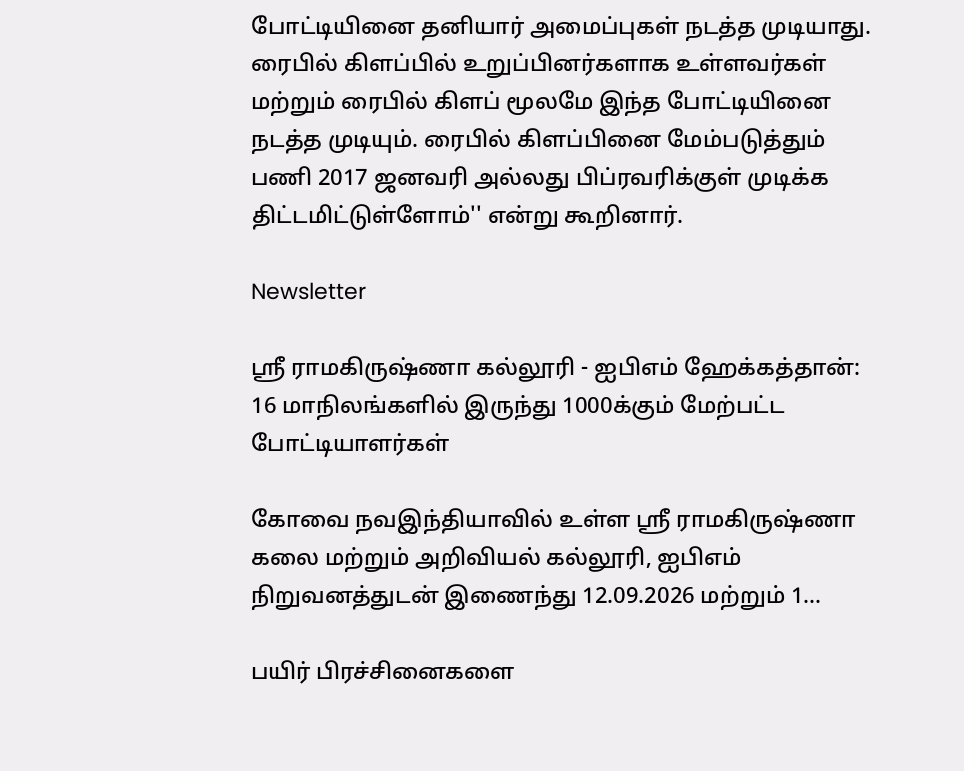போட்டியினை தனியார் அமைப்புகள் நடத்த முடியாது. ரைபில் கிளப்பில் உறுப்பினர்களாக உள்ளவர்கள் மற்றும் ரைபில் கிளப் மூலமே இந்த போட்டியினை நடத்த முடியும். ரைபில் கிளப்பினை மேம்படுத்தும் பணி 2017 ஜனவரி அல்லது பிப்ரவரிக்குள் முடிக்க திட்டமிட்டுள்ளோம்'' என்று கூறினார்.

Newsletter

ஸ்ரீ ராமகிருஷ்ணா கல்லூரி - ஐபிஎம் ஹேக்கத்தான்: 16 மாநிலங்களில் இருந்து 1000க்கும் மேற்பட்ட போட்டியாளர்கள்

கோவை நவஇந்தியாவில் உள்ள ஸ்ரீ ராமகிருஷ்ணா கலை மற்றும் அறிவியல் கல்லூரி, ஐபிஎம் நிறுவனத்துடன் இணைந்து 12.09.2026 மற்றும் 1...

பயிர் பிரச்சினைகளை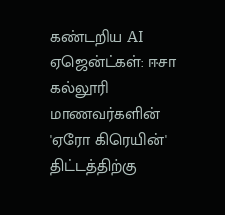கண்டறிய AI ஏஜென்ட்கள்: ஈசா கல்லூரி மாணவர்களின் 'ஏரோ கிரெயின்' திட்டத்திற்கு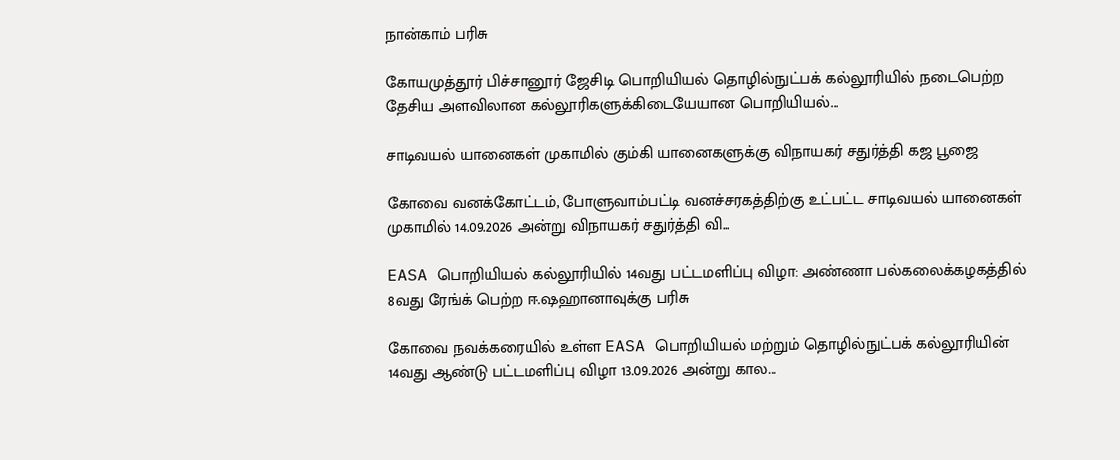நான்காம் பரிசு

கோயமுத்தூர் பிச்சானூர் ஜேசிடி பொறியியல் தொழில்நுட்பக் கல்லூரியில் நடைபெற்ற தேசிய அளவிலான கல்லூரிகளுக்கிடையேயான பொறியியல்...

சாடிவயல் யானைகள் முகாமில் கும்கி யானைகளுக்கு விநாயகர் சதுர்த்தி கஜ பூஜை

கோவை வனக்கோட்டம், போளுவாம்பட்டி வனச்சரகத்திற்கு உட்பட்ட சாடிவயல் யானைகள் முகாமில் 14.09.2026 அன்று விநாயகர் சதுர்த்தி வி...

EASA பொறியியல் கல்லூரியில் 14வது பட்டமளிப்பு விழா: அண்ணா பல்கலைக்கழகத்தில் 8வது ரேங்க் பெற்ற ஈ.ஷஹானாவுக்கு பரிசு

கோவை நவக்கரையில் உள்ள EASA பொறியியல் மற்றும் தொழில்நுட்பக் கல்லூரியின் 14வது ஆண்டு பட்டமளிப்பு விழா 13.09.2026 அன்று கால...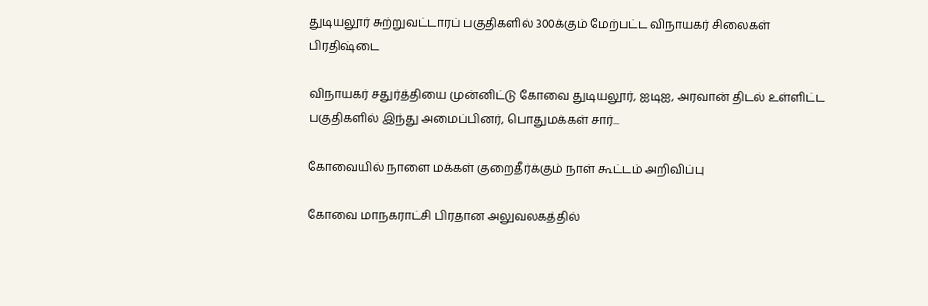துடியலூர் சுற்றுவட்டாரப் பகுதிகளில் 300க்கும் மேற்பட்ட விநாயகர் சிலைகள் பிரதிஷ்டை

விநாயகர் சதுர்த்தியை முன்னிட்டு கோவை துடியலூர், ஐடிஐ, அரவான் திடல் உள்ளிட்ட பகுதிகளில் இந்து அமைப்பினர், பொதுமக்கள் சார்...

கோவையில் நாளை மக்கள் குறைதீர்க்கும் நாள் கூட்டம் அறிவிப்பு

கோவை மாநகராட்சி பிரதான அலுவலகத்தில்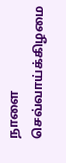நாளை செவ்வாய்க்கிழமை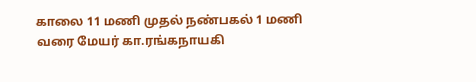காலை 11 மணி முதல் நண்பகல் 1 மணி வரை மேயர் கா.ரங்கநாயகி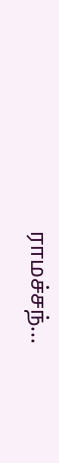ராமச்சந்...